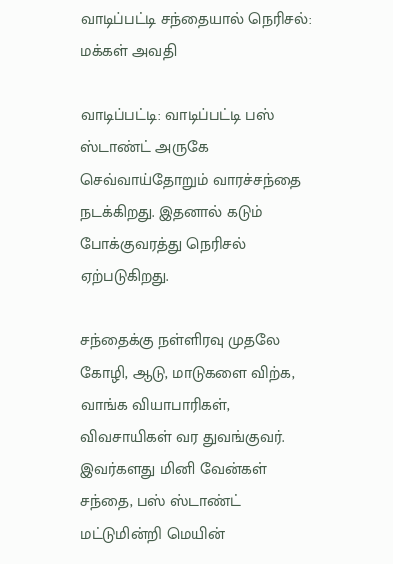வாடிப்பட்டி சந்தையால் நெரிசல்: மக்கள் அவதி

வாடிப்பட்டி: வாடிப்பட்டி பஸ் ஸ்டாண்ட் அருகே செவ்வாய்தோறும் வாரச்சந்தை நடக்கிறது. இதனால் கடும் போக்குவரத்து நெரிசல் ஏற்படுகிறது.

சந்தைக்கு நள்ளிரவு முதலே கோழி, ஆடு, மாடுகளை விற்க, வாங்க வியாபாரிகள், விவசாயிகள் வர துவங்குவர். இவர்களது மினி வேன்கள் சந்தை, பஸ் ஸ்டாண்ட் மட்டுமின்றி மெயின்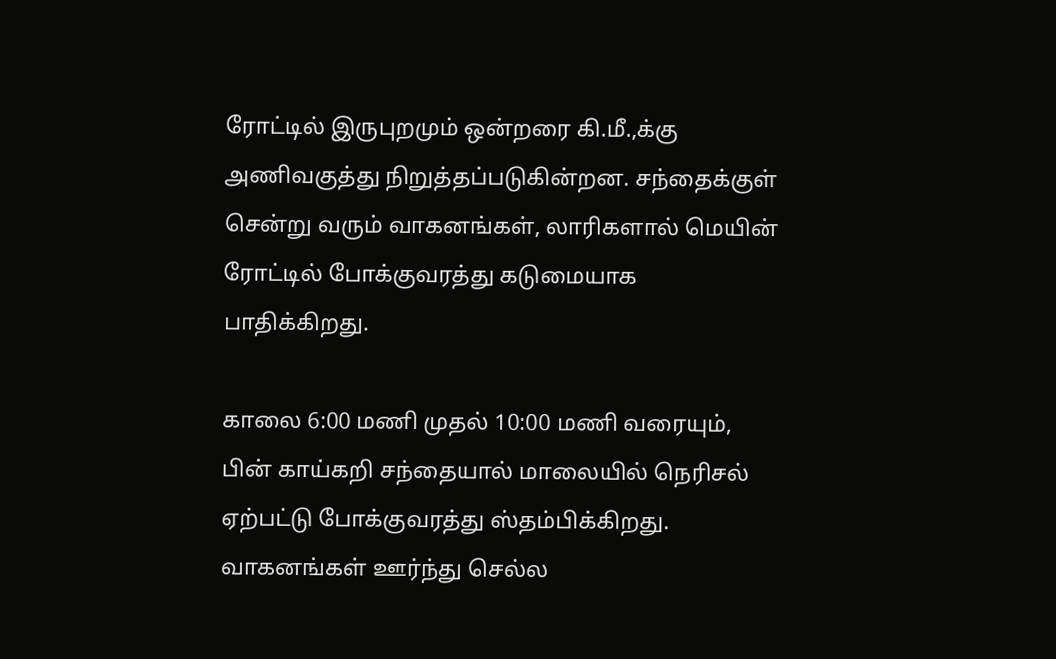ரோட்டில் இருபுறமும் ஒன்றரை கி.மீ.,க்கு அணிவகுத்து நிறுத்தப்படுகின்றன. சந்தைக்குள் சென்று வரும் வாகனங்கள், லாரிகளால் மெயின் ரோட்டில் போக்குவரத்து கடுமையாக பாதிக்கிறது.

காலை 6:00 மணி முதல் 10:00 மணி வரையும், பின் காய்கறி சந்தையால் மாலையில் நெரிசல் ஏற்பட்டு போக்குவரத்து ஸ்தம்பிக்கிறது. வாகனங்கள் ஊர்ந்து செல்ல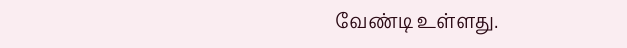வேண்டி உள்ளது.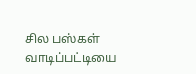சில பஸ்கள் வாடிப்பட்டியை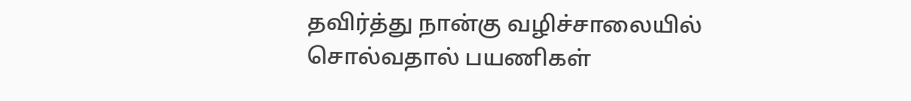தவிர்த்து நான்கு வழிச்சாலையில் சொல்வதால் பயணிகள்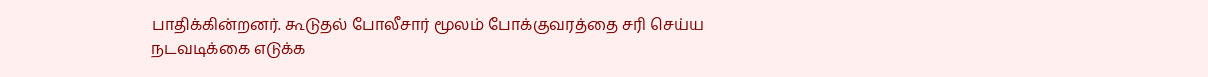பாதிக்கின்றனர். கூடுதல் போலீசார் மூலம் போக்குவரத்தை சரி செய்ய நடவடிக்கை எடுக்க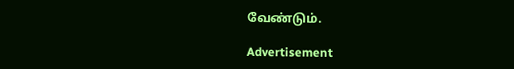வேண்டும்.

Advertisement